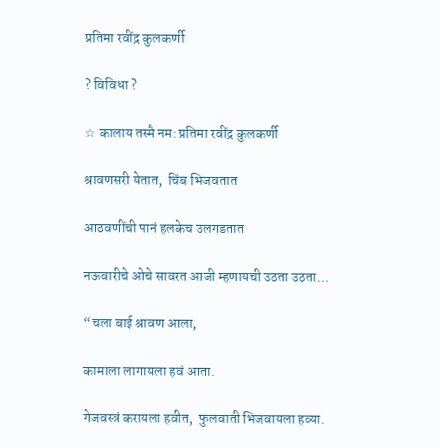प्रतिमा रवींद्र कुलकर्णी

? विविधा ?

☆ कालाय तस्मै नम: प्रतिमा रवींद्र कुलकर्णी

श्रावणसरी येतात,  चिंब भिजवतात

आठवणींची पानं हलकेच उलगडतात

नऊवारीचे ओचे सावरत आजी म्हणायची उठता उठता…

“चला बाई श्रावण आला,

कामाला लागायला हवं आता.

गेजवस्त्रं करायला हवीत,  फुलवाती भिजवायला हव्या.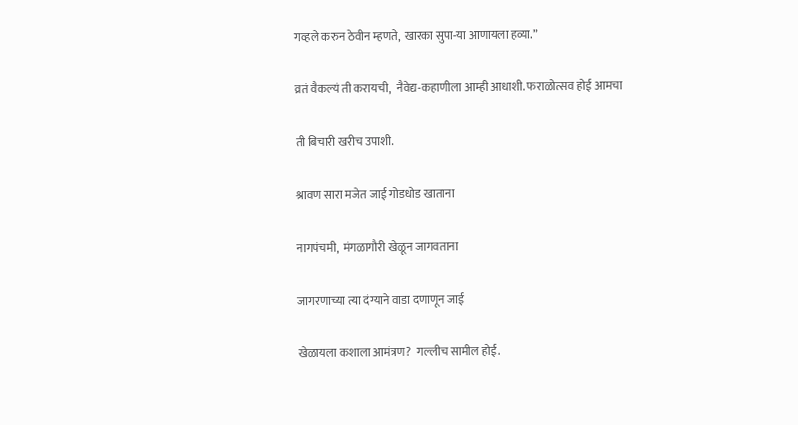गव्हले करुन ठेवीन म्हणते,  खारका सुपा-या आणायला हव्या.”

व्रतं वैकल्यं ती करायची,  नैवेद्य-कहाणीला आम्ही आधाशी. फराळोत्सव होई आमचा

ती बिचारी खरीच उपाशी.

श्रावण सारा मजेत जाई गोडधोड खाताना

नागपंचमी,  मंगळागौरी खेळून जागवताना

जागरणाच्या त्या दंग्याने वाडा दणाणून जाई

खेळायला कशाला आमंत्रण?  गल्लीच सामील होई.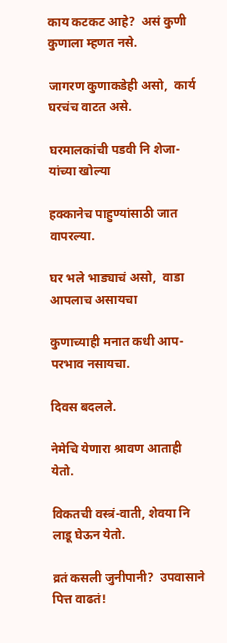काय कटकट आहे?  असं कुणी कुणाला म्हणत नसे.

जागरण कुणाकडेही असो,  कार्य घरचंच वाटत असे.

घरमालकांची पडवी नि शेजा-यांच्या खोल्या

हक्कानेच पाहुण्यांसाठी जात वापरल्या.

घर भले भाड्याचं असो,  वाडा आपलाच असायचा

कुणाच्याही मनात कधी आप-परभाव नसायचा.

दिवस बदलले.

नेमेचि येणारा श्रावण आताही येतो.

विकतची वस्त्रं-वाती, शेवया नि लाडू घेऊन येतो.

व्रतं कसली जुनीपानी?  उपवासाने पित्त वाढतं!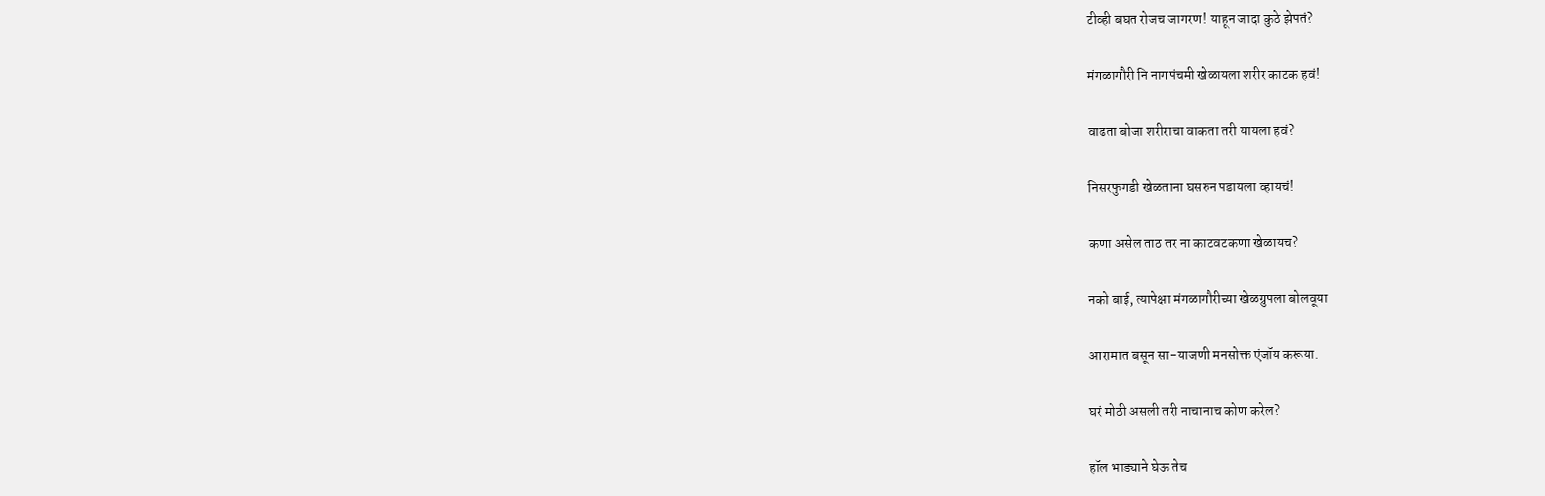टीव्ही बघत रोजच जागरण! याहून जादा कुठे झेपतं?

मंगळागौरी नि नागपंचमी खेळायला शरीर काटक हवं!

वाढता बोजा शरीराचा वाकता तरी यायला हवं?

निसरफुगडी खेळताना घसरुन पडायला व्हायचं!

कणा असेल ताठ तर ना काटवटकणा खेळायच?

नको बाई, त्यापेक्षा मंगळागौरीच्या खेळग्रुपला बोलवूया

आरामात बसून सा-याजणी मनसोक्त एंजॉय करूया.

घरं मोठी असली तरी नाचानाच कोण करेल?

हॉल भाड्याने घेऊ तेच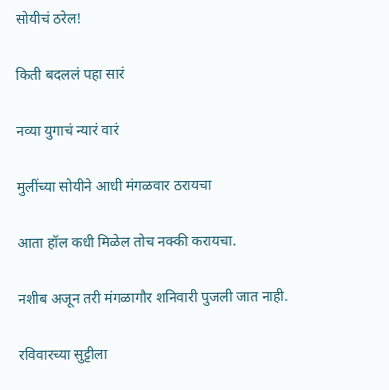सोयीचं ठरेल!

किती बदललं पहा सारं

नव्या युगाचं न्यारं वारं

मुलींच्या सोयीने आधी मंगळवार ठरायचा

आता हॉल कधी मिळेल तोच नक्की करायचा.

नशीब अजून तरी मंगळागौर शनिवारी पुजली जात नाही.

रविवारच्या सुट्टीला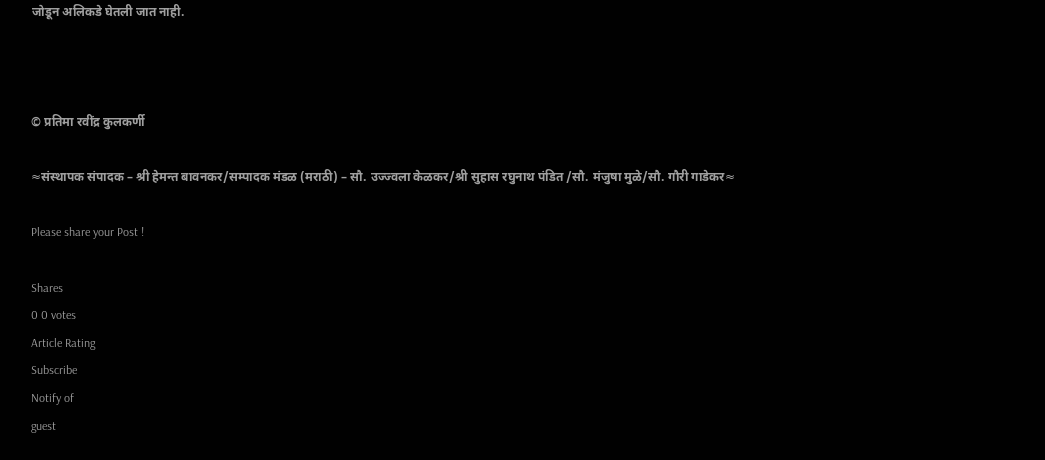जोडून अलिकडे घेतली जात नाही.



© प्रतिमा रवींद्र कुलकर्णी

≈संस्थापक संपादक – श्री हेमन्त बावनकर/सम्पादक मंडळ (मराठी) – सौ. उज्ज्वला केळकर/श्री सुहास रघुनाथ पंडित /सौ. मंजुषा मुळे/सौ. गौरी गाडेकर≈

Please share your Post !

Shares
0 0 votes
Article Rating
Subscribe
Notify of
guest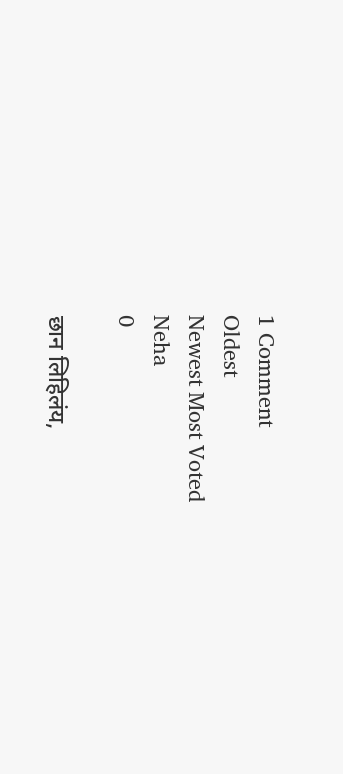1 Comment
Oldest
Newest Most Voted
Neha
0

छान लिहिलंय,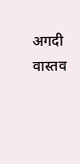अगदी वास्तव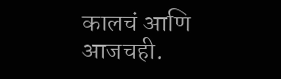कालचं आणि आजचही.